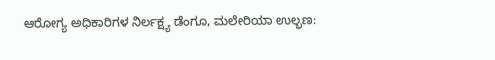ಆರೋಗ್ಯ ಅಧಿಕಾರಿಗಳ ನಿರ್ಲಕ್ಷ್ಯ ಡೆಂಗೂ, ಮಲೇರಿಯಾ ಉಲ್ಭಣ: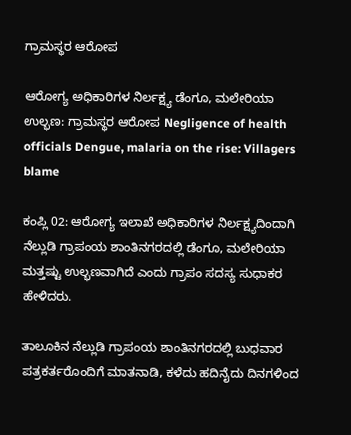ಗ್ರಾಮಸ್ಥರ ಆರೋಪ

ಆರೋಗ್ಯ ಅಧಿಕಾರಿಗಳ ನಿರ್ಲಕ್ಷ್ಯ ಡೆಂಗೂ, ಮಲೇರಿಯಾ ಉಲ್ಭಣ: ಗ್ರಾಮಸ್ಥರ ಆರೋಪ Negligence of health officials Dengue, malaria on the rise: Villagers blame

ಕಂಪ್ಲಿ 02: ಆರೋಗ್ಯ ಇಲಾಖೆ ಅಧಿಕಾರಿಗಳ ನಿರ್ಲಕ್ಷ್ಯದಿಂದಾಗಿ ನೆಲ್ಲುಡಿ ಗ್ರಾಪಂಯ ಶಾಂತಿನಗರದಲ್ಲಿ ಡೆಂಗೂ, ಮಲೇರಿಯಾ ಮತ್ತಷ್ಟು ಉಲ್ಭಣವಾಗಿದೆ ಎಂದು ಗ್ರಾಪಂ ಸದಸ್ಯ ಸುಧಾಕರ ಹೇಳಿದರು.

ತಾಲೂಕಿನ ನೆಲ್ಲುಡಿ ಗ್ರಾಪಂಯ ಶಾಂತಿನಗರದಲ್ಲಿ ಬುಧವಾರ ಪತ್ರಕರ್ತರೊಂದಿಗೆ ಮಾತನಾಡಿ, ಕಳೆದು ಹದಿನೈದು ದಿನಗಳಿಂದ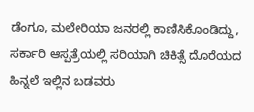ಡೆಂಗೂ, ಮಲೇರಿಯಾ ಜನರಲ್ಲಿ ಕಾಣಿಸಿಕೊಂಡಿದ್ದು, ಸರ್ಕಾರಿ ಆಸ್ಪತ್ರೆಯಲ್ಲಿ ಸರಿಯಾಗಿ ಚಿಕಿತ್ಸೆ ದೊರೆಯದ ಹಿನ್ನಲೆ ಇಲ್ಲಿನ ಬಡವರು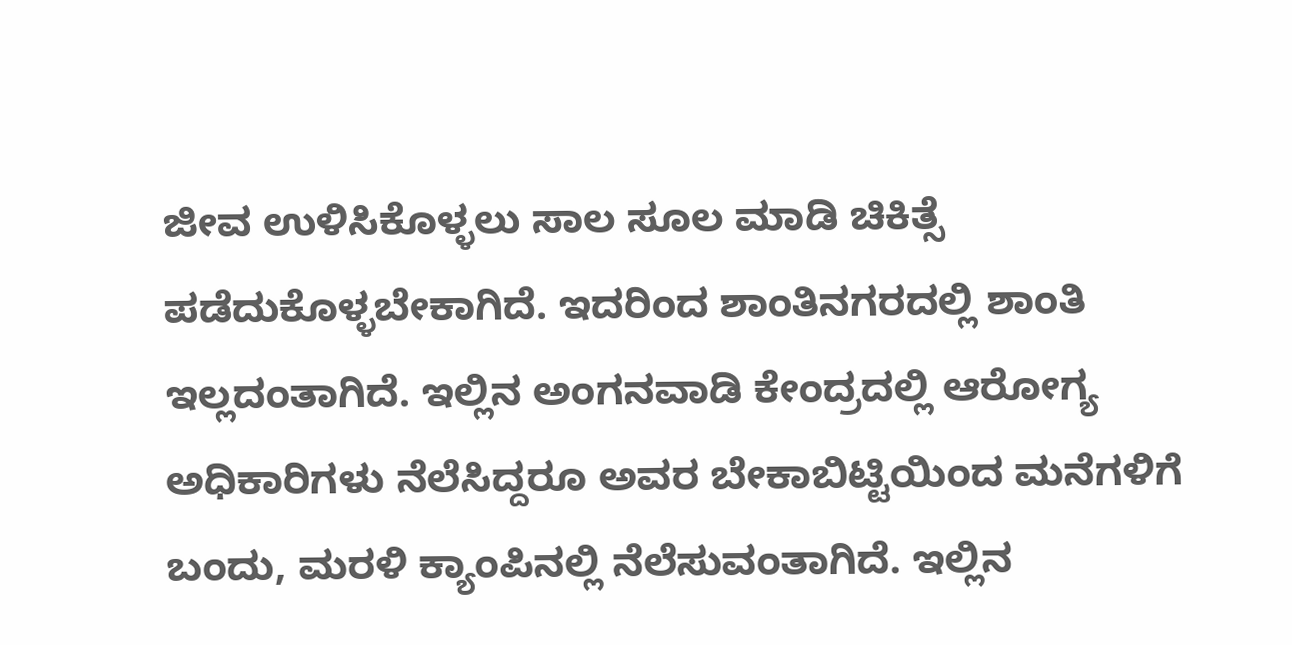ಜೀವ ಉಳಿಸಿಕೊಳ್ಳಲು ಸಾಲ ಸೂಲ ಮಾಡಿ ಚಿಕಿತ್ಸೆ ಪಡೆದುಕೊಳ್ಳಬೇಕಾಗಿದೆ. ಇದರಿಂದ ಶಾಂತಿನಗರದಲ್ಲಿ ಶಾಂತಿ ಇಲ್ಲದಂತಾಗಿದೆ. ಇಲ್ಲಿನ ಅಂಗನವಾಡಿ ಕೇಂದ್ರದಲ್ಲಿ ಆರೋಗ್ಯ ಅಧಿಕಾರಿಗಳು ನೆಲೆಸಿದ್ದರೂ ಅವರ ಬೇಕಾಬಿಟ್ಟಿಯಿಂದ ಮನೆಗಳಿಗೆ ಬಂದು, ಮರಳಿ ಕ್ಯಾಂಪಿನಲ್ಲಿ ನೆಲೆಸುವಂತಾಗಿದೆ. ಇಲ್ಲಿನ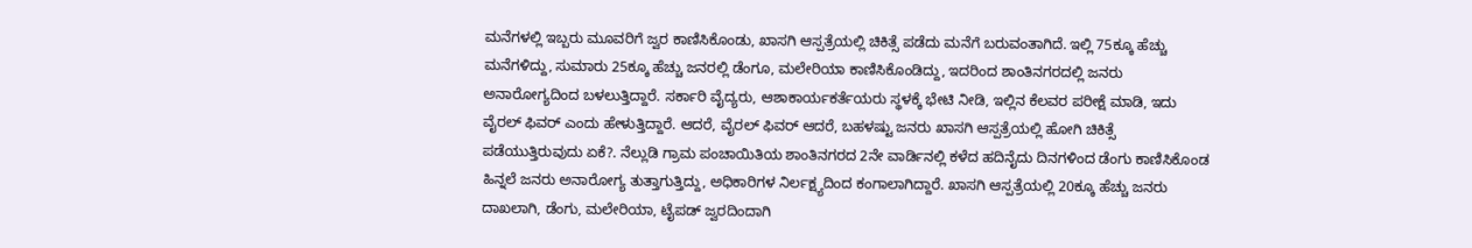ಮನೆಗಳಲ್ಲಿ ಇಬ್ಬರು ಮೂವರಿಗೆ ಜ್ವರ ಕಾಣಿಸಿಕೊಂಡು, ಖಾಸಗಿ ಆಸ್ಪತ್ರೆಯಲ್ಲಿ ಚಿಕಿತ್ಸೆ ಪಡೆದು ಮನೆಗೆ ಬರುವಂತಾಗಿದೆ. ಇಲ್ಲಿ 75ಕ್ಕೂ ಹೆಚ್ಚು ಮನೆಗಳಿದ್ದು, ಸುಮಾರು 25ಕ್ಕೂ ಹೆಚ್ಚು ಜನರಲ್ಲಿ ಡೆಂಗೂ, ಮಲೇರಿಯಾ ಕಾಣಿಸಿಕೊಂಡಿದ್ದು, ಇದರಿಂದ ಶಾಂತಿನಗರದಲ್ಲಿ ಜನರು ಅನಾರೋಗ್ಯದಿಂದ ಬಳಲುತ್ತಿದ್ದಾರೆ. ಸರ್ಕಾರಿ ವೈದ್ಯರು, ಆಶಾಕಾರ್ಯಕರ್ತೆಯರು ಸ್ಥಳಕ್ಕೆ ಭೇಟಿ ನೀಡಿ, ಇಲ್ಲಿನ ಕೆಲವರ ಪರೀಕ್ಷೆ ಮಾಡಿ, ಇದು ವೈರಲ್ ಫಿವರ್ ಎಂದು ಹೇಳುತ್ತಿದ್ದಾರೆ. ಆದರೆ, ವೈರಲ್ ಫಿವರ್ ಆದರೆ, ಬಹಳಷ್ಟು ಜನರು ಖಾಸಗಿ ಆಸ್ಪತ್ರೆಯಲ್ಲಿ ಹೋಗಿ ಚಿಕಿತ್ಸೆ ಪಡೆಯುತ್ತಿರುವುದು ಏಕೆ?. ನೆಲ್ಲುಡಿ ಗ್ರಾಮ ಪಂಚಾಯಿತಿಯ ಶಾಂತಿನಗರದ 2ನೇ ವಾರ್ಡಿನಲ್ಲಿ ಕಳೆದ ಹದಿನೈದು ದಿನಗಳಿಂದ ಡೆಂಗು ಕಾಣಿಸಿಕೊಂಡ ಹಿನ್ನಲೆ ಜನರು ಅನಾರೋಗ್ಯ ತುತ್ತಾಗುತ್ತಿದ್ದು, ಅಧಿಕಾರಿಗಳ ನಿರ್ಲಕ್ಷ್ಯದಿಂದ ಕಂಗಾಲಾಗಿದ್ದಾರೆ. ಖಾಸಗಿ ಆಸ್ಪತ್ರೆಯಲ್ಲಿ 20ಕ್ಕೂ ಹೆಚ್ಚು ಜನರು ದಾಖಲಾಗಿ, ಡೆಂಗು, ಮಲೇರಿಯಾ, ಟೈಪಡ್ ಜ್ವರದಿಂದಾಗಿ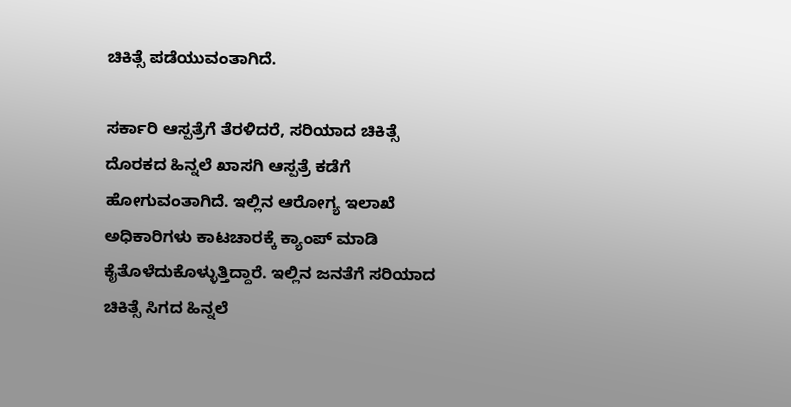ಚಿಕಿತ್ಸೆ ಪಡೆಯುವಂತಾಗಿದೆ.

ಸರ್ಕಾರಿ ಆಸ್ಪತ್ರೆಗೆ ತೆರಳಿದರೆ, ಸರಿಯಾದ ಚಿಕಿತ್ಸೆ ದೊರಕದ ಹಿನ್ನಲೆ ಖಾಸಗಿ ಆಸ್ಪತ್ರೆ ಕಡೆಗೆ ಹೋಗುವಂತಾಗಿದೆ. ಇಲ್ಲಿನ ಆರೋಗ್ಯ ಇಲಾಖೆ ಅಧಿಕಾರಿಗಳು ಕಾಟಚಾರಕ್ಕೆ ಕ್ಯಾಂಪ್ ಮಾಡಿ ಕೈತೊಳೆದುಕೊಳ್ಳುತ್ತಿದ್ದಾರೆ. ಇಲ್ಲಿನ ಜನತೆಗೆ ಸರಿಯಾದ ಚಿಕಿತ್ಸೆ ಸಿಗದ ಹಿನ್ನಲೆ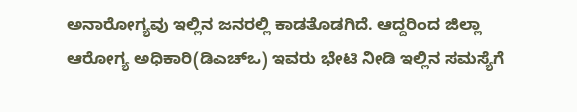ಅನಾರೋಗ್ಯವು ಇಲ್ಲಿನ ಜನರಲ್ಲಿ ಕಾಡತೊಡಗಿದೆ. ಆದ್ದರಿಂದ ಜಿಲ್ಲಾ ಆರೋಗ್ಯ ಅಧಿಕಾರಿ(ಡಿಎಚ್‌ಒ) ಇವರು ಭೇಟಿ ನೀಡಿ ಇಲ್ಲಿನ ಸಮಸ್ಯೆಗೆ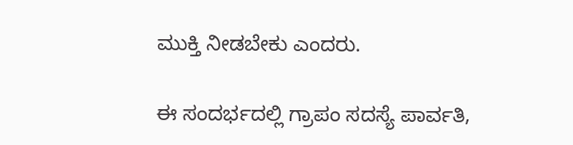ಮುಕ್ತಿ ನೀಡಬೇಕು ಎಂದರು.

ಈ ಸಂದರ್ಭದಲ್ಲಿ ಗ್ರಾಪಂ ಸದಸ್ಯೆ ಪಾರ್ವತಿ,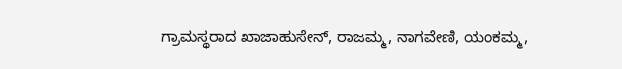ಗ್ರಾಮಸ್ಥರಾದ ಖಾಜಾಹುಸೇನ್, ರಾಜಮ್ಮ, ನಾಗವೇಣಿ, ಯಂಕಮ್ಮ,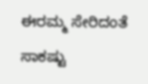ಈರಮ್ಮ ಸೇರಿದಂತೆ ಸಾಕಷ್ಟು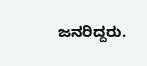ಜನರಿದ್ದರು.